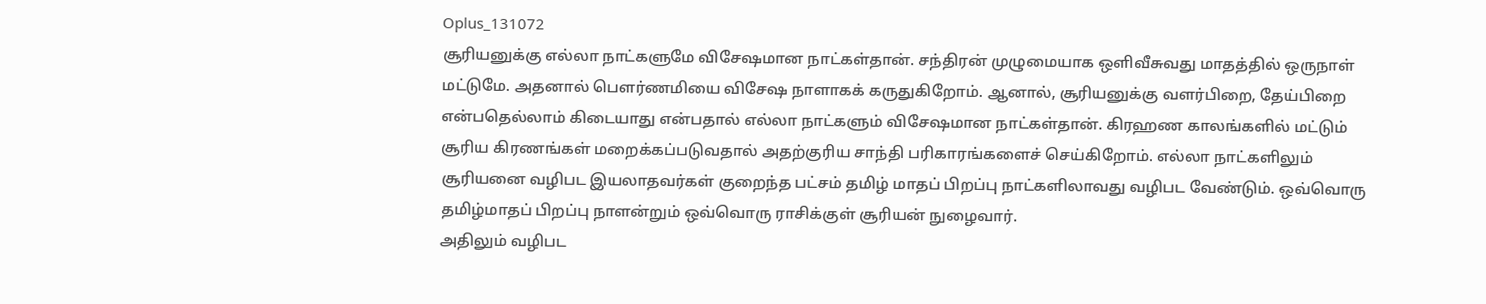Oplus_131072
சூரியனுக்கு எல்லா நாட்களுமே விசேஷமான நாட்கள்தான். சந்திரன் முழுமையாக ஒளிவீசுவது மாதத்தில் ஒருநாள் மட்டுமே. அதனால் பௌர்ணமியை விசேஷ நாளாகக் கருதுகிறோம். ஆனால், சூரியனுக்கு வளர்பிறை, தேய்பிறை என்பதெல்லாம் கிடையாது என்பதால் எல்லா நாட்களும் விசேஷமான நாட்கள்தான். கிரஹண காலங்களில் மட்டும் சூரிய கிரணங்கள் மறைக்கப்படுவதால் அதற்குரிய சாந்தி பரிகாரங்களைச் செய்கிறோம். எல்லா நாட்களிலும் சூரியனை வழிபட இயலாதவர்கள் குறைந்த பட்சம் தமிழ் மாதப் பிறப்பு நாட்களிலாவது வழிபட வேண்டும். ஒவ்வொரு தமிழ்மாதப் பிறப்பு நாளன்றும் ஒவ்வொரு ராசிக்குள் சூரியன் நுழைவார்.
அதிலும் வழிபட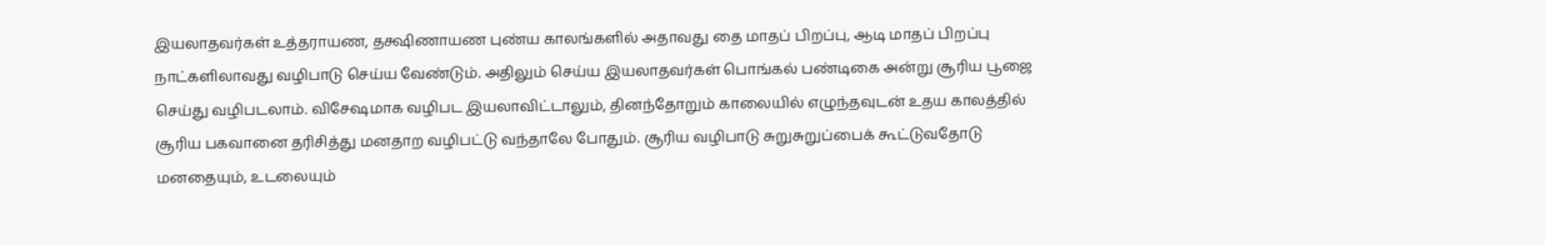இயலாதவர்கள் உத்தராயண, தக்ஷிணாயண புண்ய காலங்களில் அதாவது தை மாதப் பிறப்பு, ஆடி மாதப் பிறப்பு நாட்களிலாவது வழிபாடு செய்ய வேண்டும். அதிலும் செய்ய இயலாதவர்கள் பொங்கல் பண்டிகை அன்று சூரிய பூஜை செய்து வழிபடலாம். விசேஷமாக வழிபட இயலாவிட்டாலும், தினந்தோறும் காலையில் எழுந்தவுடன் உதய காலத்தில் சூரிய பகவானை தரிசித்து மனதாற வழிபட்டு வந்தாலே போதும். சூரிய வழிபாடு சுறுசுறுப்பைக் கூட்டுவதோடு மனதையும், உடலையும்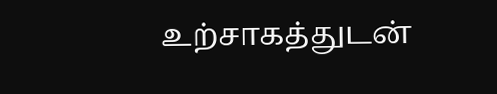உற்சாகத்துடன்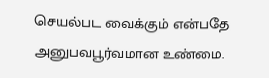செயல்பட வைக்கும் என்பதே அனுபவபூர்வமான உண்மை.